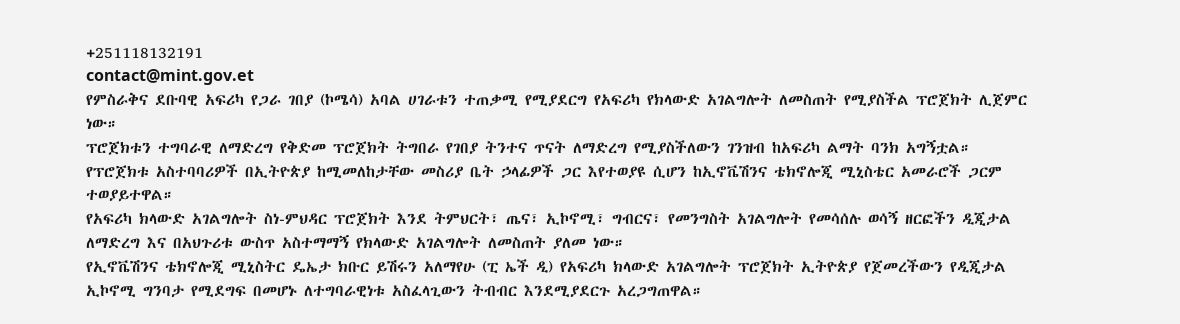+251118132191
contact@mint.gov.et
የምስራቅና ደቡባዊ አፍሪካ የጋራ ገበያ (ኮሜሳ) አባል ሀገራቱን ተጠቃሚ የሚያደርግ የአፍሪካ የክላውድ አገልግሎት ለመስጠት የሚያስችል ፕሮጀክት ሊጀምር ነው።
ፕሮጀክቱን ተግባራዊ ለማድረግ የቅድመ ፕሮጀክት ትግበራ የገበያ ትንተና ጥናት ለማድረግ የሚያስችለውን ገንዝብ ከአፍሪካ ልማት ባንክ አግኝቷል።
የፕሮጀክቱ አስተባባሪዎች በኢትዮጵያ ከሚመለከታቸው መስሪያ ቤት ኃላፊዎች ጋር እየተወያዩ ሲሆን ከኢኖቬሽንና ቴክኖሎጂ ሚኒስቴር አመራሮች ጋርም ተወያይተዋል።
የአፍሪካ ክላውድ አገልግሎት ስነ-ምህዳር ፕሮጀክት እንደ ትምህርት፣ ጤና፣ ኢኮኖሚ፣ ግብርና፣ የመንግስት አገልግሎት የመሳሰሉ ወሳኝ ዘርፎችን ዲጂታል ለማድረግ እና በአህጉሪቱ ውስጥ አስተማማኝ የክላውድ አገልግሎት ለመስጠት ያለመ ነው።
የኢኖቬሽንና ቴክኖሎጂ ሚኒስትር ዴኤታ ክቡር ይሽሩን አለማየሁ (ፒ ኤች ዲ) የአፍሪካ ክላውድ አገልግሎት ፕሮጀክት ኢትዮጵያ የጀመረችውን የዲጂታል ኢኮኖሚ ግንባታ የሚደግፍ በመሆኑ ለተግባራዊነቱ አስፈላጊውን ትብብር እንደሚያደርጉ አረጋግጠዋል።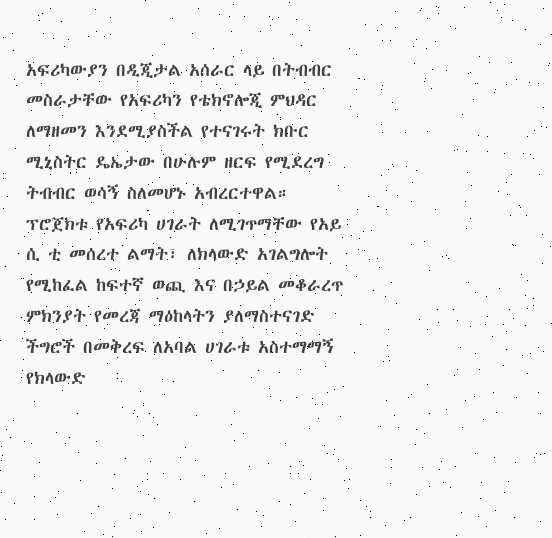አፍሪካውያን በዲጂታል አሰራር ላይ በትብብር መስራታቸው የአፍሪካን የቴክኖሎጂ ምህዳር ለማዘመን እንደሚያስችል የተናገሩት ክቡር ሚኒስትር ዴኤታው በሁሉም ዘርፍ የሚደረግ ትብብር ወሳኝ ስለመሆኑ አብረርተዋል። ፕሮጀክቱ የአፍሪካ ሀገራት ለሚገጥማቸው የአይ ሲ ቲ መሰረተ ልማት፣ ለክላውድ አገልግሎት የሚከፈል ከፍተኛ ወጪ እና በኃይል መቆራረጥ ምክንያት የመረጃ ማዕከላትን ያለማስተናገድ ችግሮች በመቅረፍ ለአባል ሀገራቱ አስተማማኝ የክላውድ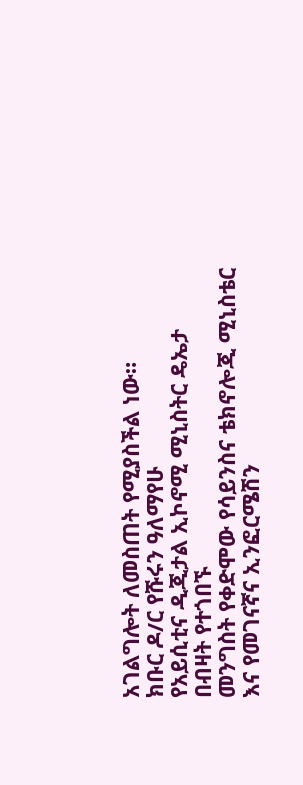አገልግሎት ለመስጠት የሚያስችል ነው።
ክቡር ዶ/ር የሹሩን ዓለማየሁ
የአይሲቲና ዲጂታል ኢኮኖሚ ሚኒስትር ዴኤታ
በብዛት የተጎበኙ
መንግስት የቀድሞው የሳይንስና ቴክኖሎጂ ሚኒስቴር እና የመገናኛና ኢንፎርሜሽን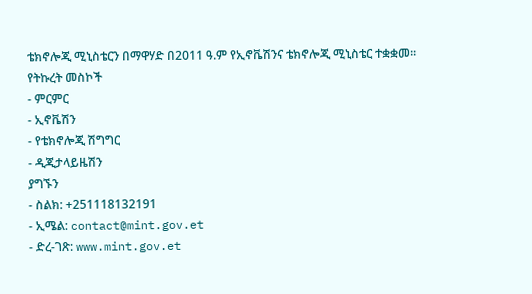ቴክኖሎጂ ሚኒስቴርን በማዋሃድ በ2011 ዓ.ም የኢኖቬሽንና ቴክኖሎጂ ሚኒስቴር ተቋቋመ፡፡
የትኩረት መስኮች
- ምርምር
- ኢኖቬሽን
- የቴክኖሎጂ ሽግግር
- ዲጂታላይዜሽን
ያግኙን
- ስልክ: +251118132191
- ኢሜል: contact@mint.gov.et
- ድረ-ገጽ: www.mint.gov.et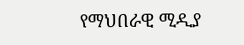የማህበራዊ ሚዲያ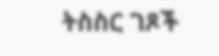ትስስር ገጾች